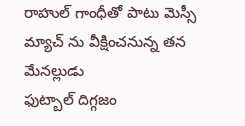రాహుల్ గాంధీతో పాటు మెస్సీ మ్యాచ్ ను వీక్షించనున్న తన మేనల్లుడు
ఫుట్బాల్ దిగ్గజం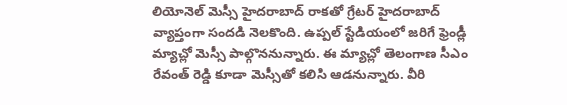లియోనెల్ మెస్సీ హైదరాబాద్ రాకతో గ్రేటర్ హైదరాబాద్ వ్యాప్తంగా సందడి నెలకొంది. ఉప్పల్ స్టేడియంలో జరిగే ఫ్రెండ్లీ మ్యాచ్లో మెస్సీ పాల్గొననున్నారు. ఈ మ్యాచ్లో తెలంగాణ సీఎం రేవంత్ రెడ్డి కూడా మెస్సీతో కలిసి ఆడనున్నారు. వీరి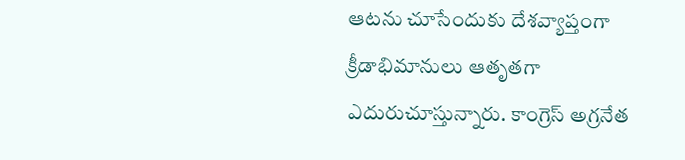ఆటను చూసేందుకు దేశవ్యాప్తంగా క్రీడాభిమానులు ఆతృతగా ఎదురుచూస్తున్నారు. కాంగ్రెస్ అగ్రనేత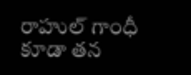రాహుల్ గాంధీ కూడా తన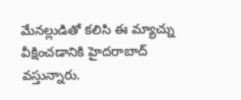మేనల్లుడితో కలిసి ఈ మ్యాచ్ను వీక్షించడానికి హైదరాబాద్ వస్తున్నారు.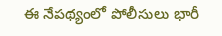ఈ నేపథ్యంలో పోలీసులు భారీ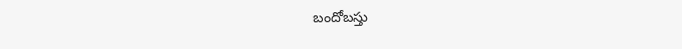బందోబస్తు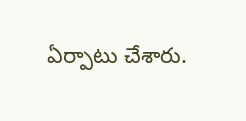ఏర్పాటు చేశారు.